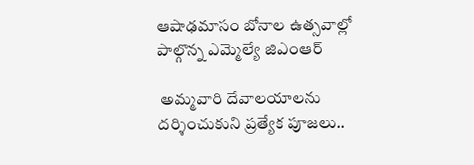ఆషాఢమాసం బోనాల ఉత్సవాల్లో పాల్గొన్న ఎమ్మెల్యే జిఎంఆర్

 అమ్మవారి దేవాలయాలను దర్శించుకుని ప్రత్యేక పూజలు..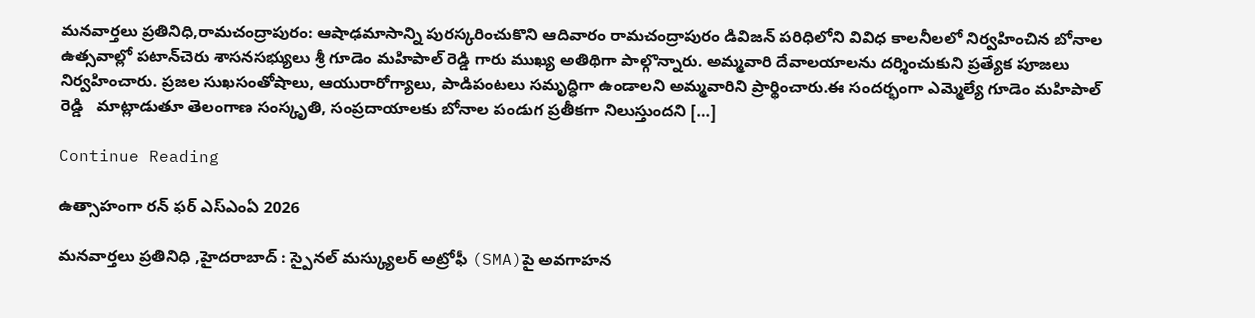మనవార్తలు ప్రతినిధి,రామచంద్రాపురం: ఆషాఢమాసాన్ని పురస్కరించుకొని ఆదివారం రామచంద్రాపురం డివిజన్ పరిధిలోని వివిధ కాలనీలలో నిర్వహించిన బోనాల ఉత్సవాల్లో పటాన్‌చెరు శాసనసభ్యులు శ్రీ గూడెం మహిపాల్ రెడ్డి గారు ముఖ్య అతిథిగా పాల్గొన్నారు. అమ్మవారి దేవాలయాలను దర్శించుకుని ప్రత్యేక పూజలు నిర్వహించారు. ప్రజల సుఖసంతోషాలు, ఆయురారోగ్యాలు, పాడిపంటలు సమృద్ధిగా ఉండాలని అమ్మవారిని ప్రార్థించారు.ఈ సందర్భంగా ఎమ్మెల్యే గూడెం మహిపాల్ రెడ్డి   మాట్లాడుతూ తెలంగాణ సంస్కృతి, సంప్రదాయాలకు బోనాల పండుగ ప్రతీకగా నిలుస్తుందని […]

Continue Reading

ఉత్సాహంగా రన్ ఫర్ ఎస్‌ఎంఏ 2026

మనవార్తలు ప్రతినిధి ,హైదరాబాద్ : స్పైనల్ మస్క్యులర్ అట్రోఫీ (SMA)పై అవగాహన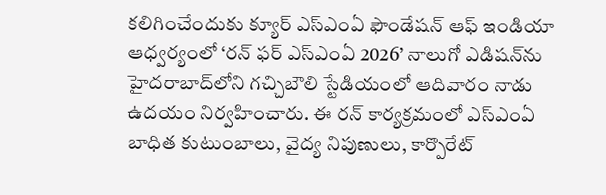కలిగించేందుకు క్యూర్ ఎస్‌ఎంఏ ఫౌండేషన్ ఆఫ్ ఇండియా ఆధ్వర్యంలో ‘రన్ ఫర్ ఎస్‌ఎంఏ 2026’ నాలుగో ఎడిషన్‌ను హైదరాబాద్‌లోని గచ్చిబౌలి స్టేడియంలో ఆదివారం నాడు ఉదయం నిర్వహించారు. ఈ రన్ కార్యక్రమంలో ఎస్‌ఎంఏ బాధిత కుటుంబాలు, వైద్య నిపుణులు, కార్పొరేట్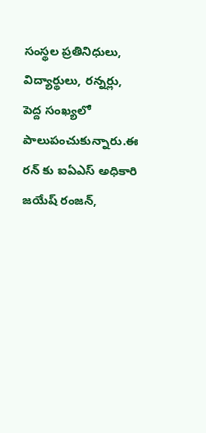సంస్థల ప్రతినిధులు, విద్యార్థులు, రన్నర్లు, పెద్ద సంఖ్యలో పాలుపంచుకున్నారు.ఈ రన్ కు ఐఏఎస్ అధికారి జయేష్ రంజన్,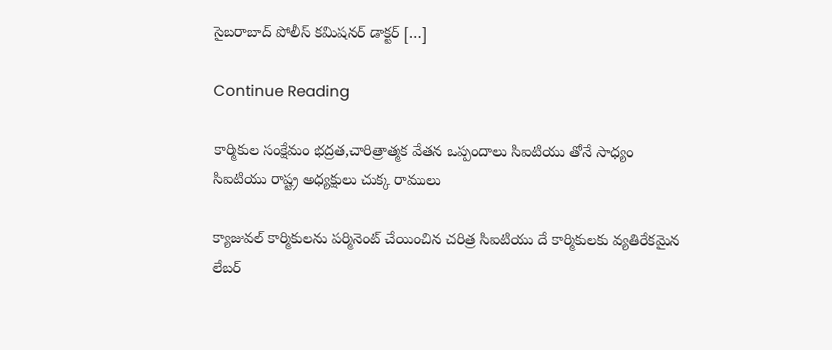సైబరాబాద్ పోలీస్ కమిషనర్ డాక్టర్ […]

Continue Reading

కార్మికుల సంక్షేమం భద్రత,చారిత్రాత్మక వేతన ఒప్పందాలు సిఐటియు తోనే సాధ్యం సిఐటియు రాష్ట్ర అధ్యక్షులు చుక్క రాములు

క్యాజువల్ కార్మికులను పర్మినెంట్ చేయించిన చరిత్ర సిఐటియు దే కార్మికులకు వ్యతిరేకమైన లేబర్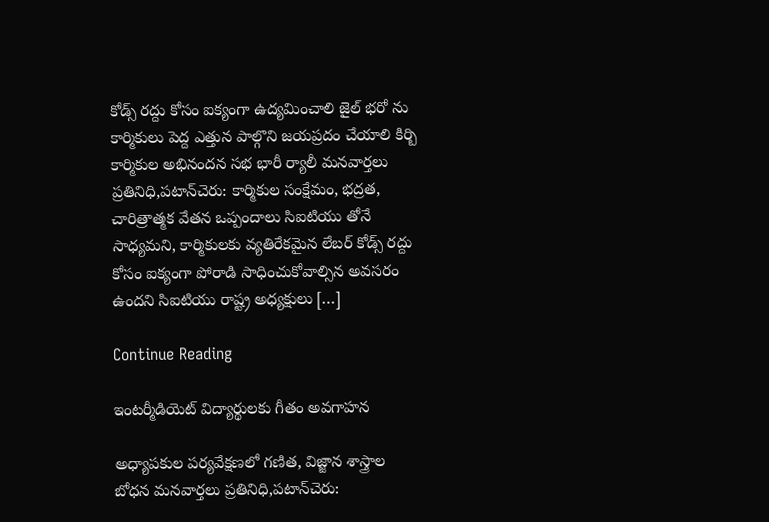కోడ్స్ రద్దు కోసం ఐక్యంగా ఉద్యమించాలి జైల్ భరో ను కార్మికులు పెద్ద ఎత్తున పాల్గొని జయప్రదం చేయాలి కిర్బి కార్మికుల అభినందన సభ భారీ ర్యాలీ మనవార్తలు ప్రతినిధి,పటాన్‌చెరు: కార్మికుల సంక్షేమం, భద్రత, చారిత్రాత్మక వేతన ఒప్పందాలు సిఐటియు తోనే సాధ్యమని, కార్మికులకు వ్యతిరేకమైన లేబర్ కోడ్స్ రద్దు కోసం ఐక్యంగా పోరాడి సాధించుకోవాల్సిన అవసరం ఉందని సిఐటియు రాష్ట్ర అధ్యక్షులు […]

Continue Reading

ఇంటర్మీడియెట్ విద్యార్థులకు గీతం అవగాహన

అధ్యాపకుల పర్యవేక్షణలో గణిత, విజ్జాన శాస్త్రాల బోధన మనవార్తలు ప్రతినిధి,పటాన్‌చెరు: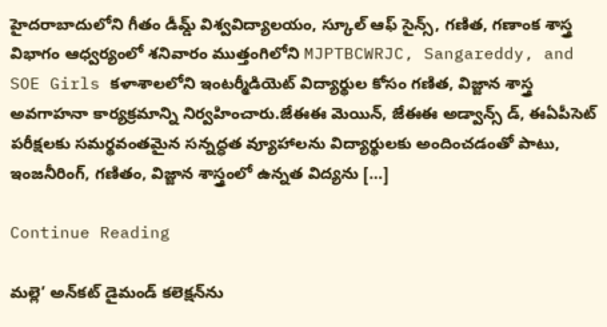హైదరాబాదులోని గీతం డీమ్డ్ విశ్వవిద్యాలయం, స్కూల్ ఆఫ్ సైన్స్, గణిత, గణాంక శాస్త్ర విభాగం ఆధ్వర్యంలో శనివారం ముత్తంగిలోని MJPTBCWRJC, Sangareddy, and SOE Girls కళాశాలలోని ఇంటర్మీడియెట్ విద్యార్థుల కోసం గణిత, విజ్జాన శాస్త్ర అవగాహనా కార్యక్రమాన్ని నిర్వహించారు.జేఈఈ మెయిన్, జేఈఈ అడ్వాన్స్ డ్, ఈఏపీసెట్ పరీక్షలకు సమర్థవంతమైన సన్నద్ధత వ్యూహాలను విద్యార్థులకు అందించడంతో పాటు, ఇంజనీరింగ్, గణితం, విజ్జాన శాస్త్రంలో ఉన్నత విద్యను […]

Continue Reading

మల్లె’ అన్‌కట్ డైమండ్ కలెక్షన్‌ను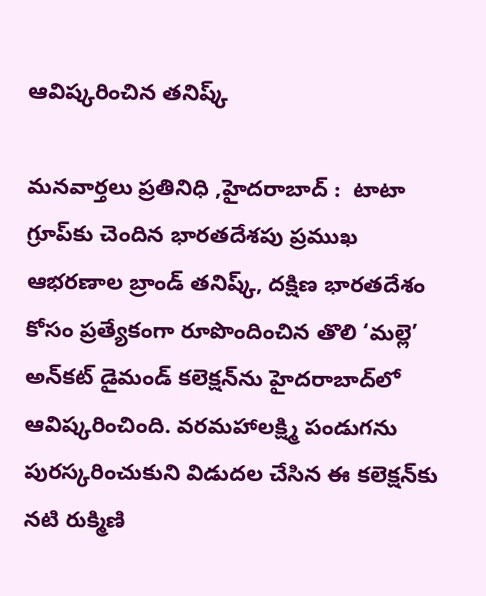ఆవిష్కరించిన తనిష్క్

మనవార్తలు ప్రతినిధి ,హైదరాబాద్ :  టాటా గ్రూప్‌కు చెందిన భారతదేశపు ప్రముఖ ఆభరణాల బ్రాండ్ తనిష్క్, దక్షిణ భారతదేశం కోసం ప్రత్యేకంగా రూపొందించిన తొలి ‘మల్లె’ అన్‌కట్ డైమండ్ కలెక్షన్‌ను హైదరాబాద్‌లో ఆవిష్కరించింది. వరమహాలక్ష్మి పండుగను పురస్కరించుకుని విడుదల చేసిన ఈ కలెక్షన్‌కు నటి రుక్మిణి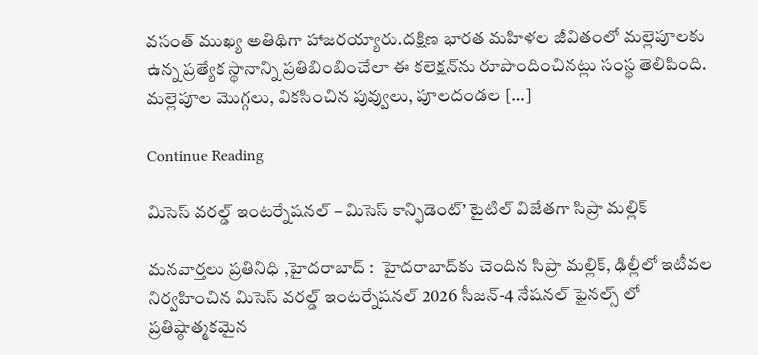వసంత్ ముఖ్య అతిథిగా హాజరయ్యారు.దక్షిణ భారత మహిళల జీవితంలో మల్లెపూలకు ఉన్న ప్రత్యేక స్థానాన్ని ప్రతిబింబించేలా ఈ కలెక్షన్‌ను రూపొందించినట్లు సంస్థ తెలిపింది. మల్లెపూల మొగ్గలు, వికసించిన పువ్వులు, పూలదండల […]

Continue Reading

మిసెస్ వరల్డ్ ఇంటర్నేషనల్ – మిసెస్ కాన్ఫిడెంట్’ టైటిల్‌ విజేతగా సిప్రా మల్లిక్

మనవార్తలు ప్రతినిధి ,హైదరాబాద్ :  హైదరాబాద్‌కు చెందిన సిప్రా మల్లిక్, ఢిల్లీలో ఇటీవల నిర్వహించిన మిసెస్ వరల్డ్ ఇంటర్నేషనల్ 2026 సీజన్-4 నేషనల్ ఫైనల్స్ లో ప్రతిష్ఠాత్మకమైన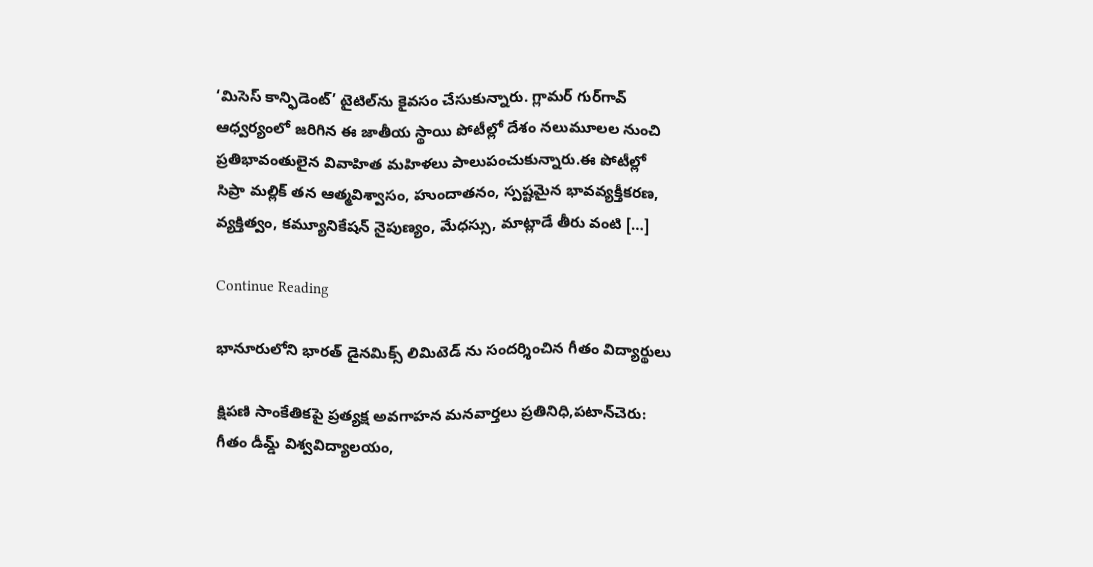‘మిసెస్ కాన్ఫిడెంట్’ టైటిల్‌ను కైవసం చేసుకున్నారు. గ్లామర్ గుర్‌గావ్ ఆధ్వర్యంలో జరిగిన ఈ జాతీయ స్థాయి పోటీల్లో దేశం నలుమూలల నుంచి ప్రతిభావంతులైన వివాహిత మహిళలు పాలుపంచుకున్నారు.ఈ పోటీల్లో సిప్రా మల్లిక్ తన ఆత్మవిశ్వాసం, హుందాతనం, స్పష్టమైన భావవ్యక్తీకరణ, వ్యక్తిత్వం, కమ్యూనికేషన్ నైపుణ్యం, మేధస్సు, మాట్లాడే తీరు వంటి […]

Continue Reading

భానూరులోని భారత్ డైనమిక్స్ లిమిటెడ్ ను సందర్శించిన గీతం విద్యార్థులు

క్షిపణి సాంకేతికపై ప్రత్యక్ష అవగాహన మనవార్తలు ప్రతినిధి,పటాన్‌చెరు: గీతం డీమ్డ్ విశ్వవిద్యాలయం,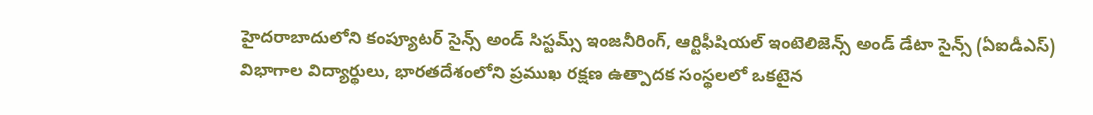హైదరాబాదులోని కంప్యూటర్ సైన్స్ అండ్ సిస్టమ్స్ ఇంజనీరింగ్, ఆర్టిఫీషియల్ ఇంటెలిజెన్స్ అండ్ డేటా సైన్స్ (ఏఐడీఎస్) విభాగాల విద్యార్థులు, భారతదేశంలోని ప్రముఖ రక్షణ ఉత్పాదక సంస్థలలో ఒకటైన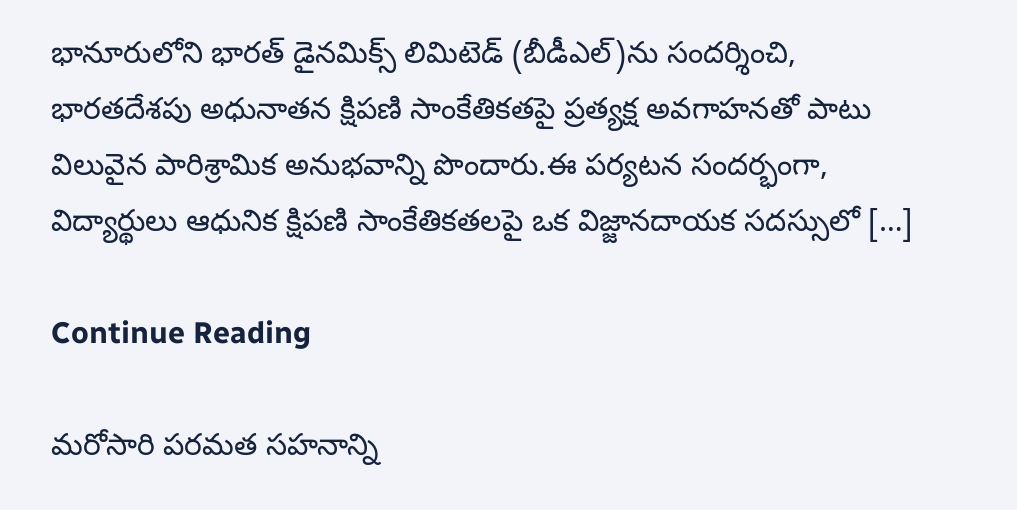భానూరులోని భారత్ డైనమిక్స్ లిమిటెడ్ (బీడీఎల్)ను సందర్శించి, భారతదేశపు అధునాతన క్షిపణి సాంకేతికతపై ప్రత్యక్ష అవగాహనతో పాటు విలువైన పారిశ్రామిక అనుభవాన్ని పొందారు.ఈ పర్యటన సందర్భంగా, విద్యార్థులు ఆధునిక క్షిపణి సాంకేతికతలపై ఒక విజ్జానదాయక సదస్సులో […]

Continue Reading

మరోసారి పరమత సహనాన్ని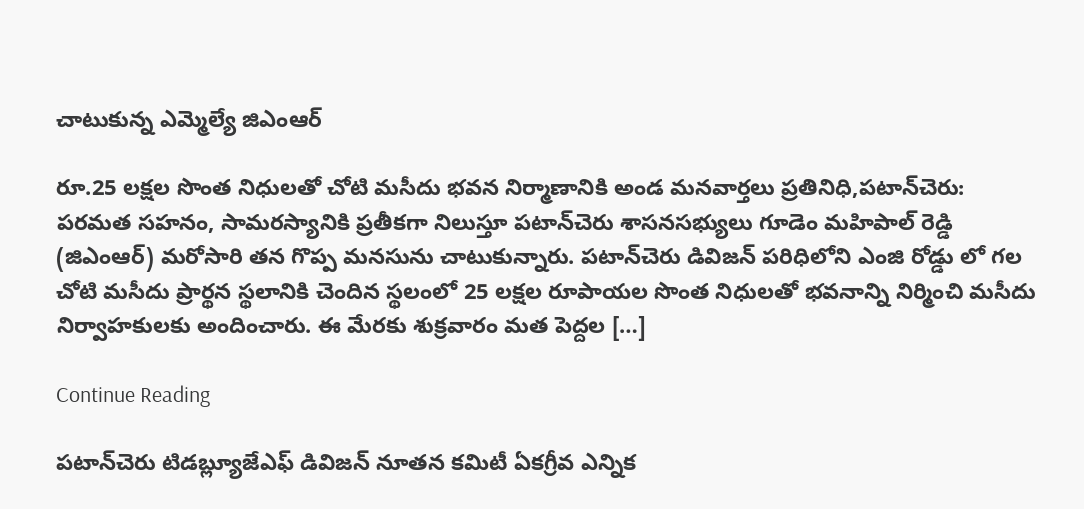చాటుకున్న ఎమ్మెల్యే జిఎంఆర్

రూ.25 లక్షల సొంత నిధులతో చోటి మసీదు భవన నిర్మాణానికి అండ మనవార్తలు ప్రతినిధి,పటాన్‌చెరు: పరమత సహనం, సామరస్యానికి ప్రతీకగా నిలుస్తూ పటాన్‌చెరు శాసనసభ్యులు గూడెం మహిపాల్ రెడ్డి (జిఎంఆర్) మరోసారి తన గొప్ప మనసును చాటుకున్నారు. పటాన్‌చెరు డివిజన్ పరిధిలోని ఎంజి రోడ్డు లో గల చోటి మసీదు ప్రార్థన స్థలానికి చెందిన స్థలంలో 25 లక్షల రూపాయల సొంత నిధులతో భవనాన్ని నిర్మించి మసీదు నిర్వాహకులకు అందించారు. ఈ మేరకు శుక్రవారం మత పెద్దల […]

Continue Reading

పటాన్‌చెరు టిడబ్ల్యూజేఎఫ్ డివిజన్ నూతన కమిటీ ఏకగ్రీవ ఎన్నిక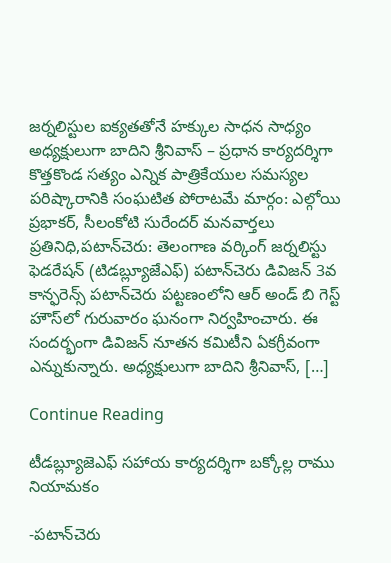జర్నలిస్టుల ఐక్యతతోనే హక్కుల సాధన సాధ్యం అధ్యక్షులుగా బాదిని శ్రీనివాస్ – ప్రధాన కార్యదర్శిగా కొత్తకొండ సత్యం ఎన్నిక పాత్రికేయుల సమస్యల పరిష్కారానికి సంఘటిత పోరాటమే మార్గం: ఎల్గోయి ప్రభాకర్, సీలంకోటి సురేందర్ మనవార్తలు ప్రతినిధి,పటాన్‌చెరు: తెలంగాణ వర్కింగ్ జర్నలిస్టు ఫెడరేషన్ (టిడబ్ల్యూజేఎఫ్) పటాన్‌చెరు డివిజన్ 3వ కాన్ఫరెన్స్ పటాన్‌చెరు పట్టణంలోని ఆర్ అండ్ బి గెస్ట్ హౌస్‌లో గురువారం ఘనంగా నిర్వహించారు. ఈ సందర్భంగా డివిజన్ నూతన కమిటీని ఏకగ్రీవంగా ఎన్నుకున్నారు. అధ్యక్షులుగా బాదిని శ్రీనివాస్, […]

Continue Reading

టీడబ్ల్యూజెఎఫ్ సహాయ కార్యదర్శిగా బక్కోల్ల రాము నియామకం

-పటాన్‌చెరు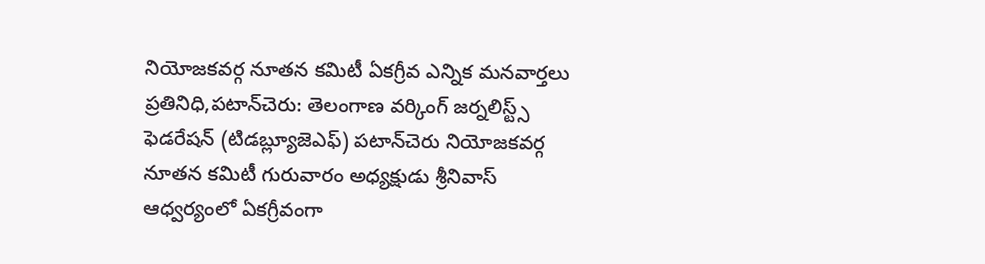నియోజకవర్గ నూతన కమిటీ ఏకగ్రీవ ఎన్నిక మనవార్తలు ప్రతినిధి,పటాన్‌చెరు: తెలంగాణ వర్కింగ్ జర్నలిస్ట్స్ ఫెడరేషన్ (టిడబ్ల్యూజెఎఫ్) పటాన్‌చెరు నియోజకవర్గ నూతన కమిటీ గురువారం అధ్యక్షుడు శ్రీనివాస్ ఆధ్వర్యంలో ఏకగ్రీవంగా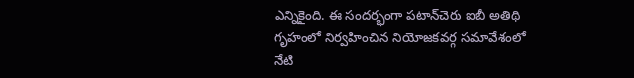ఎన్నికైంది. ఈ సందర్భంగా పటాన్‌చెరు ఐబీ అతిథి గృహంలో నిర్వహించిన నియోజకవర్గ సమావేశంలో నేటి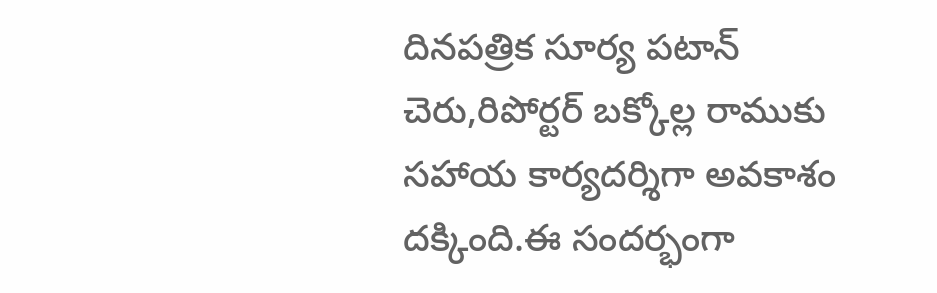దినపత్రిక సూర్య పటాన్ చెరు,రిపోర్టర్ బక్కోల్ల రాముకు సహాయ కార్యదర్శిగా అవకాశం దక్కింది.ఈ సందర్భంగా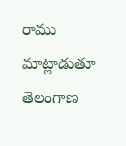రాము మాట్లాడుతూ తెలంగాణ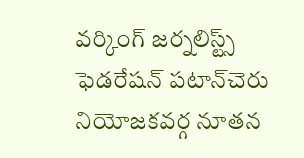వర్కింగ్ జర్నలిస్ట్స్ ఫెడరేషన్ పటాన్‌చెరు నియోజకవర్గ నూతన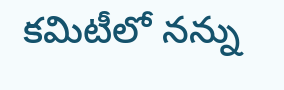కమిటీలో నన్ను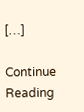[…]

Continue Reading